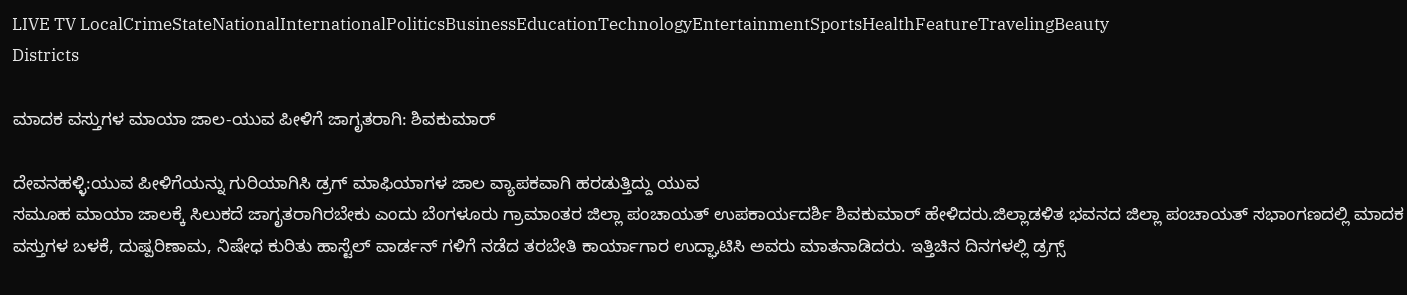LIVE TV LocalCrimeStateNationalInternationalPoliticsBusinessEducationTechnologyEntertainmentSportsHealthFeatureTravelingBeauty
Districts

ಮಾದಕ ವಸ್ತುಗಳ ಮಾಯಾ ಜಾಲ-ಯುವ ಪೀಳಿಗೆ ಜಾಗೃತರಾಗಿ: ಶಿವಕುಮಾರ್

ದೇವನಹಳ್ಳಿ:ಯುವ ಪೀಳಿಗೆಯನ್ನು ಗುರಿಯಾಗಿಸಿ ಡ್ರಗ್ ಮಾಫಿಯಾಗಳ ಜಾಲ ವ್ಯಾಪಕವಾಗಿ ಹರಡುತ್ತಿದ್ದು ಯುವ
ಸಮೂಹ ಮಾಯಾ ಜಾಲಕ್ಕೆ ಸಿಲುಕದೆ ಜಾಗೃತರಾಗಿರಬೇಕು ಎಂದು ಬೆಂಗಳೂರು ಗ್ರಾಮಾಂತರ ಜಿಲ್ಲಾ ಪಂಚಾಯತ್ ಉಪಕಾರ್ಯದರ್ಶಿ ಶಿವಕುಮಾರ್ ಹೇಳಿದರು.ಜಿಲ್ಲಾಡಳಿತ ಭವನದ ಜಿಲ್ಲಾ ಪಂಚಾಯತ್ ಸಭಾಂಗಣದಲ್ಲಿ ಮಾದಕ ವಸ್ತುಗಳ ಬಳಕೆ, ದುಷ್ಪರಿಣಾಮ, ನಿಷೇಧ ಕುರಿತು ಹಾಸ್ಟೆಲ್ ವಾರ್ಡನ್ ಗಳಿಗೆ ನಡೆದ ತರಬೇತಿ ಕಾರ್ಯಾಗಾರ ಉದ್ಘಾಟಿಸಿ ಅವರು ಮಾತನಾಡಿದರು. ಇತ್ತಿಚಿನ ದಿನಗಳಲ್ಲಿ ಡ್ರಗ್ಸ್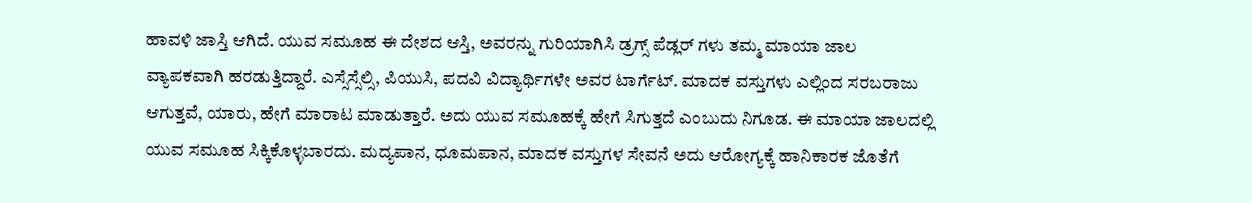ಹಾವಳಿ ಜಾಸ್ತಿ ಆಗಿದೆ. ಯುವ ಸಮೂಹ ಈ ದೇಶದ ಆಸ್ತಿ, ಅವರನ್ನು ಗುರಿಯಾಗಿಸಿ ಡ್ರಗ್ಸ್ ಪೆಡ್ಲರ್ ಗಳು ತಮ್ಮ ಮಾಯಾ ಜಾಲ ವ್ಯಾಪಕವಾಗಿ ಹರಡುತ್ತಿದ್ದಾರೆ. ಎಸ್ಸೆಸ್ಸೆಲ್ಸಿ, ಪಿಯುಸಿ, ಪದವಿ ವಿದ್ಯಾರ್ಥಿಗಳೇ ಅವರ ಟಾರ್ಗೆಟ್. ಮಾದಕ ವಸ್ತುಗಳು ಎಲ್ಲಿಂದ ಸರಬರಾಜು ಆಗುತ್ತವೆ, ಯಾರು, ಹೇಗೆ ಮಾರಾಟ ಮಾಡುತ್ತಾರೆ. ಅದು ಯುವ ಸಮೂಹಕ್ಕೆ ಹೇಗೆ ಸಿಗುತ್ತದೆ ಎಂಬುದು ನಿಗೂಡ. ಈ ಮಾಯಾ ಜಾಲದಲ್ಲಿ ಯುವ ಸಮೂಹ ಸಿಕ್ಕಿಕೊಳ್ಳಬಾರದು. ಮದ್ಯಪಾನ, ಧೂಮಪಾನ, ಮಾದಕ ವಸ್ತುಗಳ ಸೇವನೆ ಅದು ಆರೋಗ್ಯಕ್ಕೆ ಹಾನಿಕಾರಕ ಜೊತೆಗೆ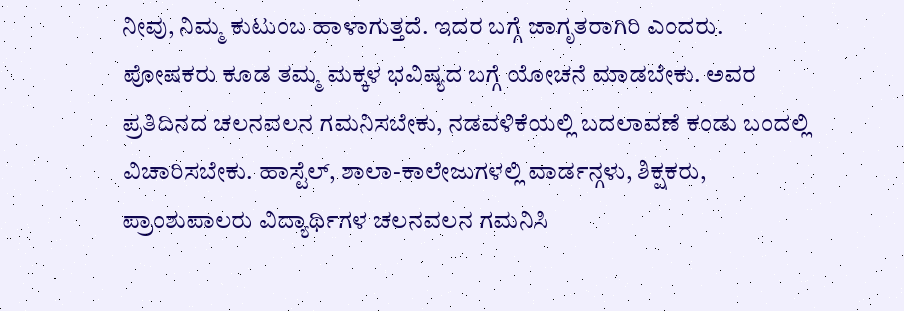ನೀವು, ನಿಮ್ಮ ಕುಟುಂಬ ಹಾಳಾಗುತ್ತದೆ. ಇದರ ಬಗ್ಗೆ ಜಾಗೃತರಾಗಿರಿ ಎಂದರು.
ಪೋಷಕರು ಕೂಡ ತಮ್ಮ ಮಕ್ಕಳ ಭವಿಷ್ಯದ ಬಗ್ಗೆ ಯೋಚನೆ ಮಾಡಬೇಕು. ಅವರ ಪ್ರತಿದಿನದ ಚಲನವಲನ ಗಮನಿಸಬೇಕು, ನಡವಳಿಕೆಯಲ್ಲಿ ಬದಲಾವಣೆ ಕಂಡು ಬಂದಲ್ಲಿ ವಿಚಾರಿಸಬೇಕು. ಹಾಸ್ಟೆಲ್, ಶಾಲಾ-ಕಾಲೇಜುಗಳಲ್ಲಿ ವಾರ್ಡನ್ಗಳು, ಶಿಕ್ಷಕರು, ಪ್ರಾಂಶುಪಾಲರು ವಿದ್ಯಾರ್ಥಿಗಳ ಚಲನವಲನ ಗಮನಿಸಿ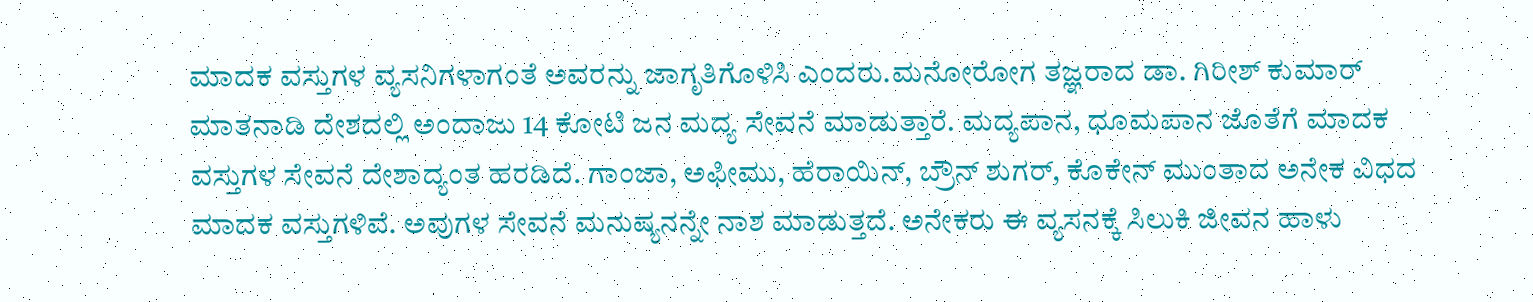ಮಾದಕ ವಸ್ತುಗಳ ವ್ಯಸನಿಗಳಾಗಂತೆ ಅವರನ್ನು ಜಾಗೃತಿಗೊಳಿಸಿ ಎಂದರು.ಮನೋರೋಗ ತಜ್ಞರಾದ ಡಾ. ಗಿರೀಶ್ ಕುಮಾರ್ ಮಾತನಾಡಿ ದೇಶದಲ್ಲಿ ಅಂದಾಜು 14 ಕೋಟಿ ಜನ ಮದ್ಯ ಸೇವನೆ ಮಾಡುತ್ತಾರೆ. ಮದ್ಯಪಾನ, ಧೂಮಪಾನ ಜೊತೆಗೆ ಮಾದಕ ವಸ್ತುಗಳ ಸೇವನೆ ದೇಶಾದ್ಯಂತ ಹರಡಿದೆ. ಗಾಂಜಾ, ಅಫೀಮು, ಹೆರಾಯಿನ್, ಬ್ರೌನ್ ಶುಗರ್, ಕೊಕೇನ್ ಮುಂತಾದ ಅನೇಕ ವಿಧದ ಮಾದಕ ವಸ್ತುಗಳಿವೆ. ಅವುಗಳ ಸೇವನೆ ಮನುಷ್ಯನನ್ನೇ ನಾಶ ಮಾಡುತ್ತದೆ. ಅನೇಕರು ಈ ವ್ಯಸನಕ್ಕೆ ಸಿಲುಕಿ ಜೀವನ ಹಾಳು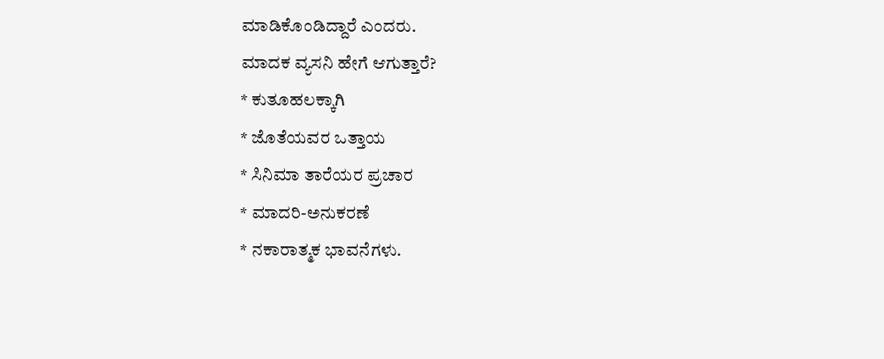ಮಾಡಿಕೊಂಡಿದ್ದಾರೆ ಎಂದರು.
ಮಾದಕ ವ್ಯಸನಿ ಹೇಗೆ ಆಗುತ್ತಾರೆ?
* ಕುತೂಹಲಕ್ಕಾಗಿ
* ಜೊತೆಯವರ ಒತ್ತಾಯ
* ಸಿನಿಮಾ ತಾರೆಯರ ಪ್ರಚಾರ
* ಮಾದರಿ-ಅನುಕರಣೆ
* ನಕಾರಾತ್ಮಕ ಭಾವನೆಗಳು.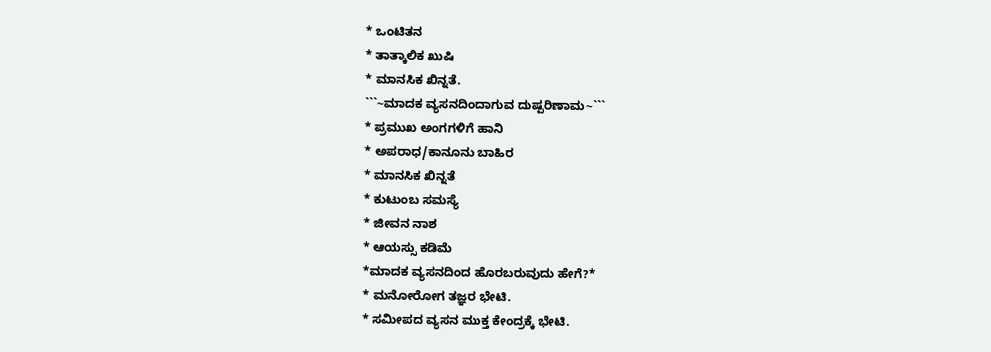* ಒಂಟಿತನ
* ತಾತ್ಕಾಲಿಕ ಖುಷಿ
* ಮಾನಸಿಕ ಖಿನ್ನತೆ.
```~ಮಾದಕ ವ್ಯಸನದಿಂದಾಗುವ ದುಷ್ಪರಿಣಾಮ~```
* ಪ್ರಮುಖ ಅಂಗಗಳಿಗೆ ಹಾನಿ
* ಅಪರಾಧ/ಕಾನೂನು ಬಾಹಿರ
* ಮಾನಸಿಕ ಖಿನ್ನತೆ
* ಕುಟುಂಬ ಸಮಸ್ಯೆ
* ಜೀವನ ನಾಶ
* ಆಯಸ್ಸು ಕಡಿಮೆ
*ಮಾದಕ ವ್ಯಸನದಿಂದ ಹೊರಬರುವುದು ಹೇಗೆ?*
* ಮನೋರೋಗ ತಜ್ಞರ ಭೇಟಿ.
* ಸಮೀಪದ ವ್ಯಸನ ಮುಕ್ತ ಕೇಂದ್ರಕ್ಕೆ ಭೇಟಿ.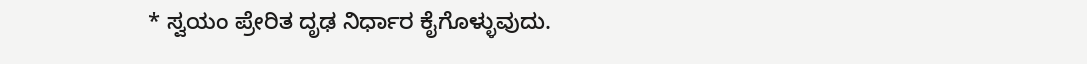* ಸ್ವಯಂ ಪ್ರೇರಿತ ದೃಢ ನಿರ್ಧಾರ ಕೈಗೊಳ್ಳುವುದು.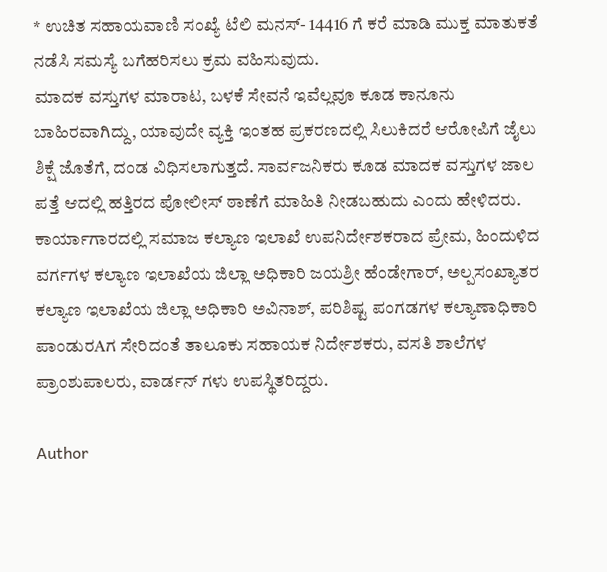* ಉಚಿತ ಸಹಾಯವಾಣಿ ಸಂಖ್ಯೆ ಟೆಲಿ ಮನಸ್- 14416 ಗೆ ಕರೆ ಮಾಡಿ ಮುಕ್ತ ಮಾತುಕತೆ ನಡೆಸಿ ಸಮಸ್ಯೆ ಬಗೆಹರಿಸಲು ಕ್ರಮ ವಹಿಸುವುದು.
ಮಾದಕ ವಸ್ತುಗಳ ಮಾರಾಟ, ಬಳಕೆ ಸೇವನೆ ಇವೆಲ್ಲವೂ ಕೂಡ ಕಾನೂನು ಬಾಹಿರವಾಗಿದ್ದು, ಯಾವುದೇ ವ್ಯಕ್ತಿ ಇಂತಹ ಪ್ರಕರಣದಲ್ಲಿ ಸಿಲುಕಿದರೆ ಆರೋಪಿಗೆ ಜೈಲು ಶಿಕ್ಷೆ ಜೊತೆಗೆ, ದಂಡ ವಿಧಿಸಲಾಗುತ್ತದೆ. ಸಾರ್ವಜನಿಕರು ಕೂಡ ಮಾದಕ ವಸ್ತುಗಳ ಜಾಲ ಪತ್ತೆ ಆದಲ್ಲಿ ಹತ್ತಿರದ ಪೋಲೀಸ್ ಠಾಣೆಗೆ ಮಾಹಿತಿ ನೀಡಬಹುದು ಎಂದು ಹೇಳಿದರು.
ಕಾರ್ಯಾಗಾರದಲ್ಲಿ ಸಮಾಜ ಕಲ್ಯಾಣ ಇಲಾಖೆ ಉಪನಿರ್ದೇಶಕರಾದ ಪ್ರೇಮ, ಹಿಂದುಳಿದ ವರ್ಗಗಳ ಕಲ್ಯಾಣ ಇಲಾಖೆಯ ಜಿಲ್ಲಾ ಅಧಿಕಾರಿ ಜಯಶ್ರೀ ಹೆಂಡೇಗಾರ್, ಅಲ್ಪಸಂಖ್ಯಾತರ ಕಲ್ಯಾಣ ಇಲಾಖೆಯ ಜಿಲ್ಲಾ ಅಧಿಕಾರಿ ಅವಿನಾಶ್, ಪರಿಶಿಷ್ಟ ಪಂಗಡಗಳ ಕಲ್ಯಾಣಾಧಿಕಾರಿ ಪಾಂಡುರAಗ ಸೇರಿದಂತೆ ತಾಲೂಕು ಸಹಾಯಕ ನಿರ್ದೇಶಕರು, ವಸತಿ ಶಾಲೆಗಳ ಪ್ರಾಂಶುಪಾಲರು, ವಾರ್ಡನ್ ಗಳು ಉಪಸ್ಥಿತರಿದ್ದರು.

Author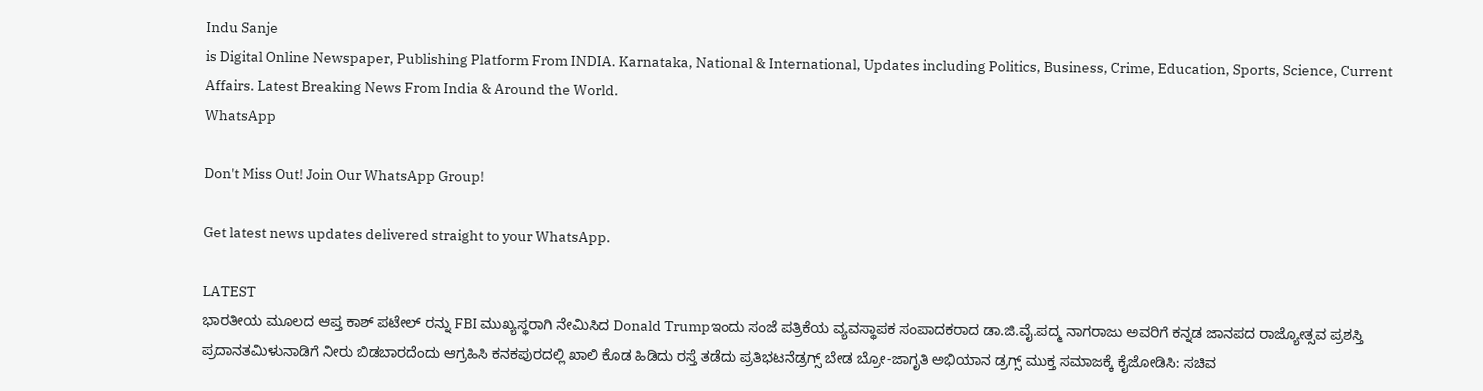Indu Sanje
is Digital Online Newspaper, Publishing Platform From INDIA. Karnataka, National & International, Updates including Politics, Business, Crime, Education, Sports, Science, Current Affairs. Latest Breaking News From India & Around the World.
WhatsApp

Don't Miss Out! Join Our WhatsApp Group!

Get latest news updates delivered straight to your WhatsApp.

LATEST
ಭಾರತೀಯ ಮೂಲದ ಆಪ್ತ ಕಾಶ್ ಪಟೇಲ್ ರನ್ನು FBI ಮುಖ್ಯಸ್ಥರಾಗಿ ನೇಮಿಸಿದ Donald Trumpಇಂದು ಸಂಜೆ ಪತ್ರಿಕೆಯ ವ್ಯವಸ್ಥಾಪಕ ಸಂಪಾದಕರಾದ ಡಾ.ಜಿ.ವೈ.ಪದ್ಮ ನಾಗರಾಜು ಅವರಿಗೆ ಕನ್ನಡ ಜಾನಪದ ರಾಜ್ಯೋತ್ಸವ ಪ್ರಶಸ್ತಿ ಪ್ರದಾನತಮಿಳುನಾಡಿಗೆ ನೀರು ಬಿಡಬಾರದೆಂದು ಆಗ್ರಹಿಸಿ ಕನಕಪುರದಲ್ಲಿ ಖಾಲಿ ಕೊಡ ಹಿಡಿದು ರಸ್ತೆ ತಡೆದು ಪ್ರತಿಭಟನೆಡ್ರಗ್ಸ್ ಬೇಡ ಬ್ರೋ-ಜಾಗೃತಿ ಅಭಿಯಾನ ಡ್ರಗ್ಸ್ ಮುಕ್ತ ಸಮಾಜಕ್ಕೆ ಕೈಜೋಡಿಸಿ: ಸಚಿವ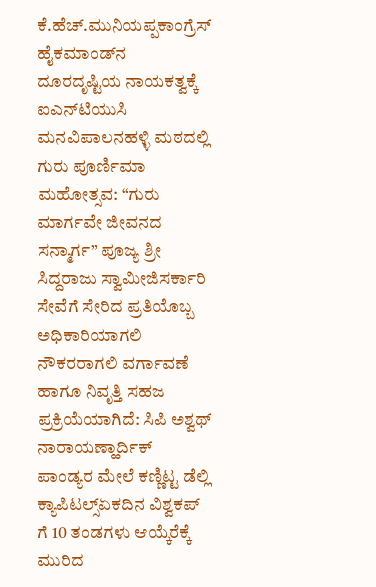ಕೆ.ಹೆಚ್.ಮುನಿಯಪ್ಪಕಾಂಗ್ರೆಸ್ ಹೈಕಮಾಂಡ್‌ನ ದೂರದೃಷ್ಟಿಯ ನಾಯಕತ್ವಕ್ಕೆ ಐಎನ್‌ಟಿಯುಸಿ ಮನವಿಪಾಲನಹಳ್ಳಿ ಮಠದಲ್ಲಿ ಗುರು ಪೂರ್ಣಿಮಾ ಮಹೋತ್ಸವ: “ಗುರು ಮಾರ್ಗವೇ ಜೀವನದ ಸನ್ಮಾರ್ಗ” ಪೂಜ್ಯ ಶ್ರೀ ಸಿದ್ದರಾಜು ಸ್ವಾಮೀಜಿಸರ್ಕಾರಿ ಸೇವೆಗೆ ಸೇರಿದ ಪ್ರತಿಯೊಬ್ಬ ಅಧಿಕಾರಿಯಾಗಲಿ ನೌಕರರಾಗಲಿ ವರ್ಗಾವಣೆ ಹಾಗೂ ನಿವೃತ್ತಿ ಸಹಜ ಪ್ರಕ್ರಿಯೆಯಾಗಿದೆ: ಸಿಪಿ ಅಶ್ವಥ್ ನಾರಾಯಣ್ಹಾರ್ದಿಕ್ ಪಾಂಡ್ಯರ ಮೇಲೆ ಕಣ್ಣಿಟ್ಟ ಡೆಲ್ಲಿ ಕ್ಯಾಪಿಟಲ್ಸ್ಏಕದಿನ ವಿಶ್ವಕಪ್ ಗೆ 10 ತಂಡಗಳು ಆಯ್ಕೆರೆಕ್ಕೆ ಮುರಿದ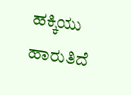ಹಕ್ಕಿಯು ಹಾರುತಿದೆ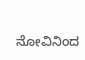ನೋವಿನಿಂದ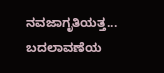ನವಜಾಗೃತಿಯತ್ತ... ಬದಲಾವಣೆಯ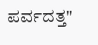ಪರ್ವದತ್ತ"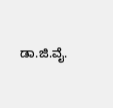ಡಾ.ಜಿ.ವೈ.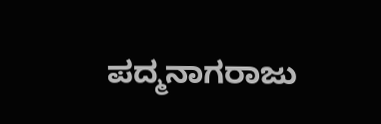ಪದ್ಮನಾಗರಾಜು